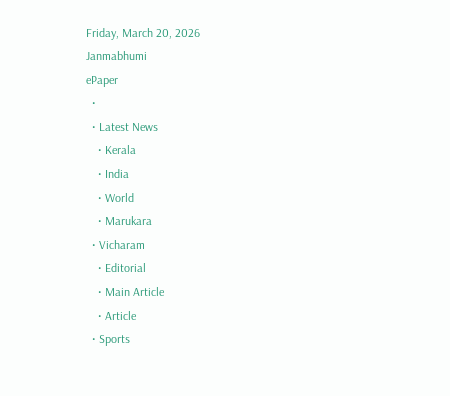Friday, March 20, 2026
Janmabhumi
ePaper
  •
  • Latest News
    • Kerala
    • India
    • World
    • Marukara
  • Vicharam
    • Editorial
    • Main Article
    • Article
  • Sports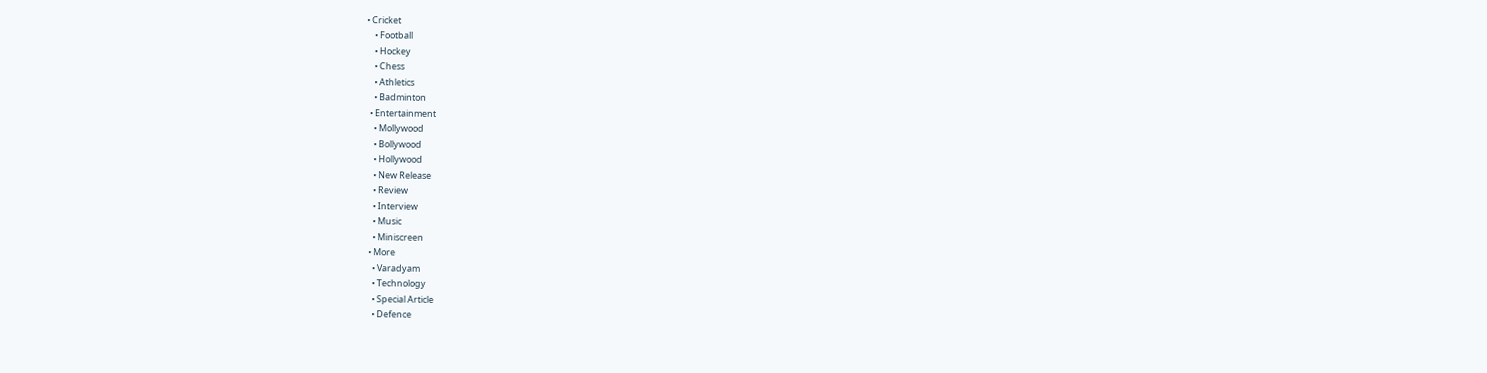• Cricket
    • Football
    • Hockey
    • Chess
    • Athletics
    • Badminton
  • Entertainment
    • Mollywood
    • Bollywood
    • Hollywood
    • New Release
    • Review
    • Interview
    • Music
    • Miniscreen
  • More
    • Varadyam
    • Technology
    • Special Article
    • Defence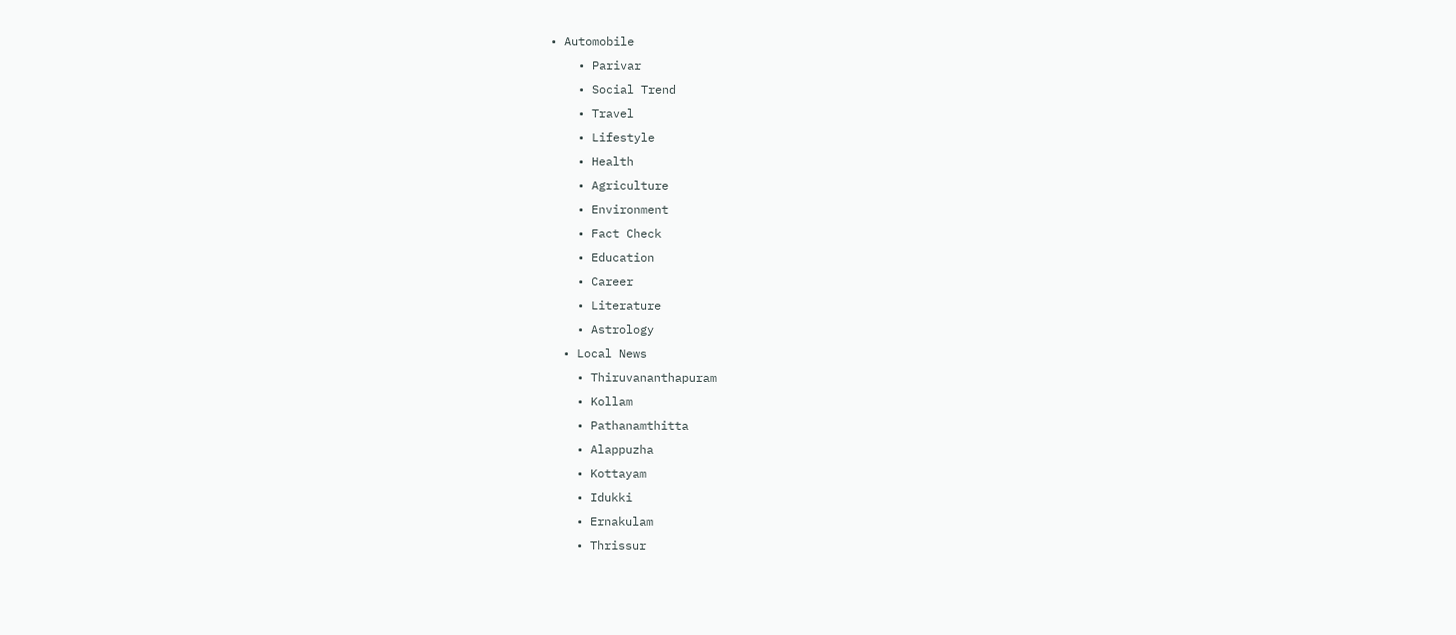• Automobile
    • Parivar
    • Social Trend
    • Travel
    • Lifestyle
    • Health
    • Agriculture
    • Environment
    • Fact Check
    • Education
    • Career
    • Literature
    • Astrology
  • Local News
    • Thiruvananthapuram
    • Kollam
    • Pathanamthitta
    • Alappuzha
    • Kottayam
    • Idukki
    • Ernakulam
    • Thrissur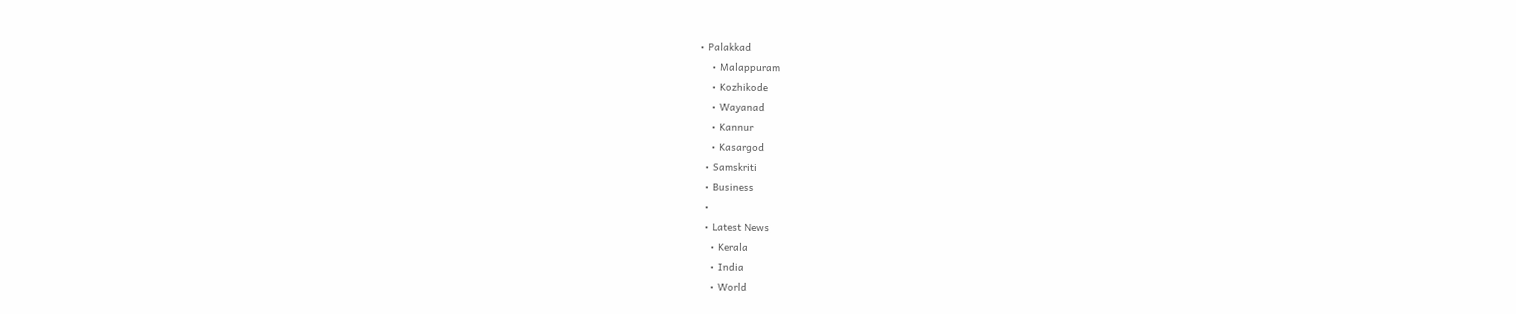• Palakkad
    • Malappuram
    • Kozhikode
    • Wayanad
    • Kannur
    • Kasargod
  • Samskriti
  • Business
  •
  • Latest News
    • Kerala
    • India
    • World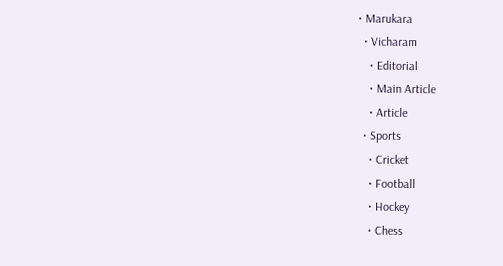• Marukara
  • Vicharam
    • Editorial
    • Main Article
    • Article
  • Sports
    • Cricket
    • Football
    • Hockey
    • Chess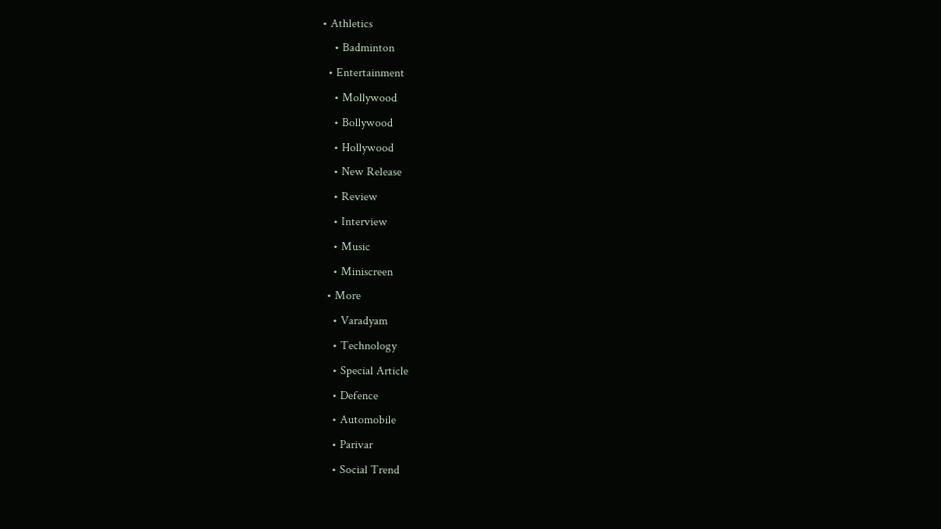• Athletics
    • Badminton
  • Entertainment
    • Mollywood
    • Bollywood
    • Hollywood
    • New Release
    • Review
    • Interview
    • Music
    • Miniscreen
  • More
    • Varadyam
    • Technology
    • Special Article
    • Defence
    • Automobile
    • Parivar
    • Social Trend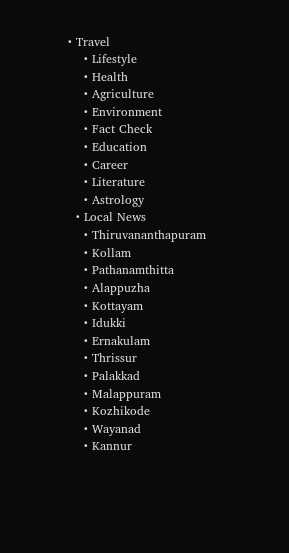• Travel
    • Lifestyle
    • Health
    • Agriculture
    • Environment
    • Fact Check
    • Education
    • Career
    • Literature
    • Astrology
  • Local News
    • Thiruvananthapuram
    • Kollam
    • Pathanamthitta
    • Alappuzha
    • Kottayam
    • Idukki
    • Ernakulam
    • Thrissur
    • Palakkad
    • Malappuram
    • Kozhikode
    • Wayanad
    • Kannur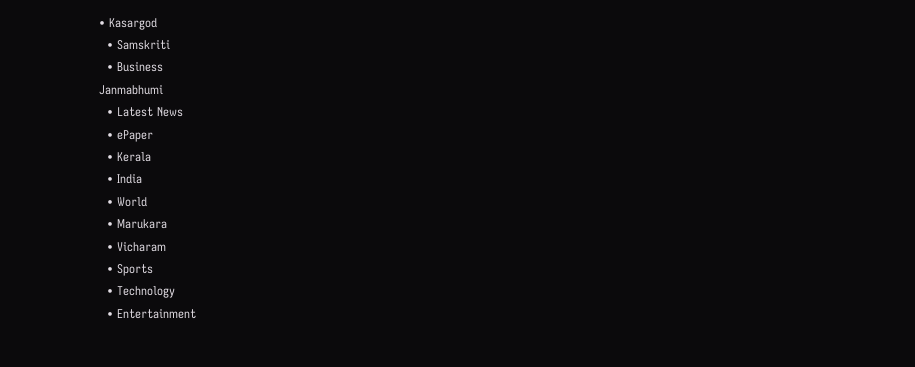• Kasargod
  • Samskriti
  • Business
Janmabhumi
  • Latest News
  • ePaper
  • Kerala
  • India
  • World
  • Marukara
  • Vicharam
  • Sports
  • Technology
  • Entertainment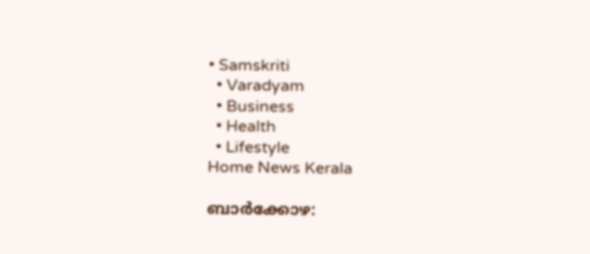• Samskriti
  • Varadyam
  • Business
  • Health
  • Lifestyle
Home News Kerala

ബാര്‍ക്കോഴ: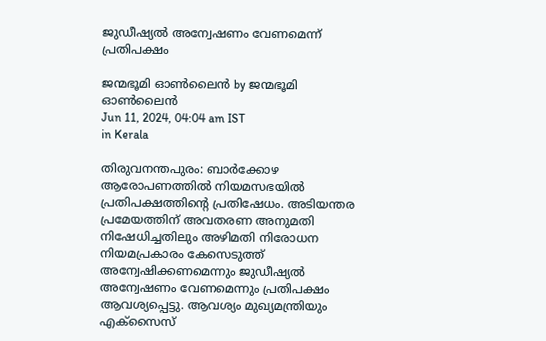ജുഡീഷ്യല്‍ അന്വേഷണം വേണമെന്ന് പ്രതിപക്ഷം

ജന്മഭൂമി ഓണ്‍ലൈന്‍ by ജന്മഭൂമി ഓണ്‍ലൈന്‍
Jun 11, 2024, 04:04 am IST
in Kerala

തിരുവനന്തപുരം: ബാര്‍ക്കോഴ ആരോപണത്തില്‍ നിയമസഭയില്‍ പ്രതിപക്ഷത്തിന്റെ പ്രതിഷേധം. അടിയന്തര പ്രമേയത്തിന് അവതരണ അനുമതി നിഷേധിച്ചതിലും അഴിമതി നിരോധന നിയമപ്രകാരം കേസെടുത്ത് അന്വേഷിക്കണമെന്നും ജുഡീഷ്യല്‍ അന്വേഷണം വേണമെന്നും പ്രതിപക്ഷം ആവശ്യപ്പെട്ടു. ആവശ്യം മുഖ്യമന്ത്രിയും എക്‌സൈസ്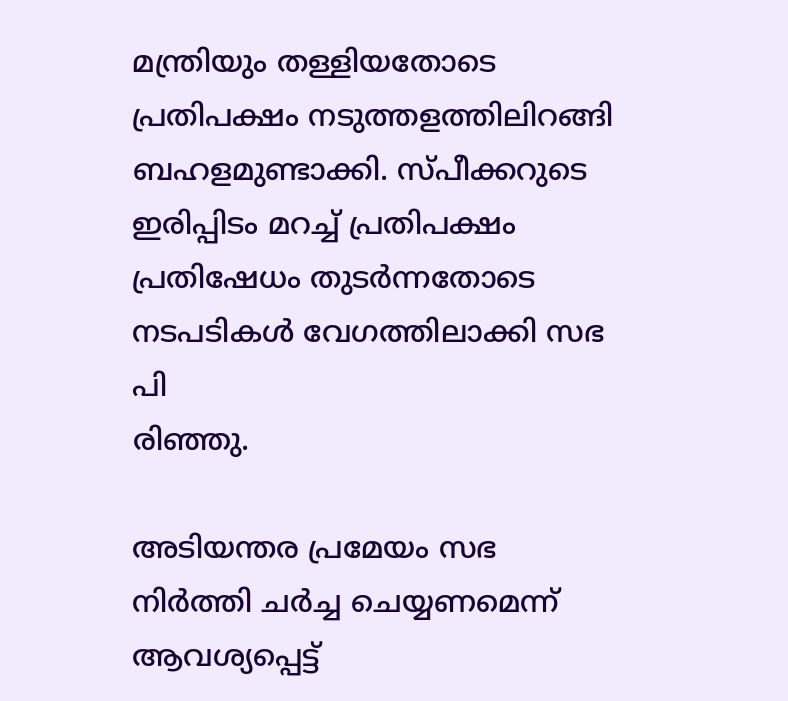മന്ത്രിയും തള്ളിയതോടെ പ്രതിപക്ഷം നടുത്തളത്തിലിറങ്ങി ബഹളമുണ്ടാക്കി. സ്പീക്കറുടെ ഇരിപ്പിടം മറച്ച് പ്രതിപക്ഷം പ്രതിഷേധം തുടര്‍ന്നതോടെ നടപടികള്‍ വേഗത്തിലാക്കി സഭ പി
രിഞ്ഞു.

അടിയന്തര പ്രമേയം സഭ നിര്‍ത്തി ചര്‍ച്ച ചെയ്യണമെന്ന് ആവശ്യപ്പെട്ട്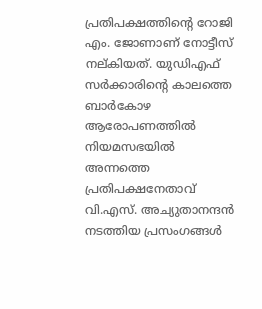പ്രതിപക്ഷത്തിന്റെ റോജി എം. ജോണാണ് നോട്ടീസ് നല്കിയത്. യുഡിഎഫ് സര്‍ക്കാരിന്റെ കാലത്തെ ബാര്‍കോഴ ആരോപണത്തില്‍ നിയമസഭയില്‍ അന്നത്തെ പ്രതിപക്ഷനേതാവ് വി.എസ്. അച്യുതാനന്ദന്‍ നടത്തിയ പ്രസംഗങ്ങള്‍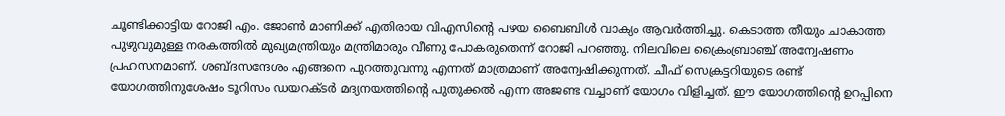ചൂണ്ടിക്കാട്ടിയ റോജി എം. ജോണ്‍ മാണിക്ക് എതിരായ വിഎസിന്റെ പഴയ ബൈബിള്‍ വാക്യം ആവര്‍ത്തിച്ചു. കെടാത്ത തീയും ചാകാത്ത പുഴുവുമുള്ള നരകത്തില്‍ മുഖ്യമന്ത്രിയും മന്ത്രിമാരും വീണു പോകരുതെന്ന് റോജി പറഞ്ഞു. നിലവിലെ ക്രൈംബ്രാഞ്ച് അന്വേഷണം പ്രഹസനമാണ്. ശബ്ദസന്ദേശം എങ്ങനെ പുറത്തുവന്നു എന്നത് മാത്രമാണ് അന്വേഷിക്കുന്നത്. ചീഫ് സെക്രട്ടറിയുടെ രണ്ട് യോഗത്തിനുശേഷം ടൂറിസം ഡയറക്ടര്‍ മദ്യനയത്തിന്റെ പുതുക്കല്‍ എന്ന അജണ്ട വച്ചാണ് യോഗം വിളിച്ചത്. ഈ യോഗത്തിന്റെ ഉറപ്പിനെ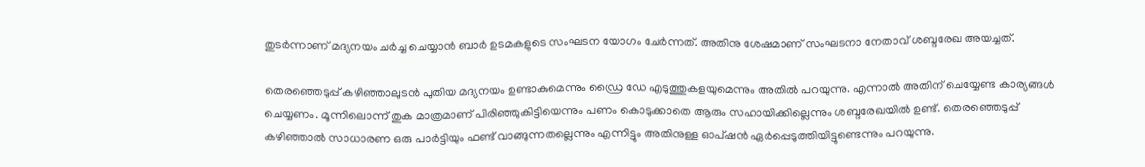തുടര്‍ന്നാണ് മദ്യനയം ചര്‍ച്ച ചെയ്യാന്‍ ബാര്‍ ഉടമകളുടെ സംഘടന യോഗം ചേര്‍ന്നത്. അതിനു ശേഷമാണ് സംഘടനാ നേതാവ് ശബ്ദരേഖ അയച്ചത്.

തെരഞ്ഞെടുപ്പ് കഴിഞ്ഞാലുടന്‍ പുതിയ മദ്യനയം ഉണ്ടാകുമെന്നും ഡ്രൈ ഡേ എടുത്തുകളയുമെന്നും അതില്‍ പറയുന്നു. എന്നാല്‍ അതിന് ചെയ്യേണ്ട കാര്യങ്ങള്‍ ചെയ്യണം. മൂന്നിലൊന്ന് തുക മാത്രമാണ് പിരിഞ്ഞുകിട്ടിയെന്നും പണം കൊടുക്കാതെ ആരും സഹായിക്കില്ലെന്നും ശബ്ദരേഖയില്‍ ഉണ്ട്. തെരഞ്ഞെടുപ്പ് കഴിഞ്ഞാല്‍ സാധാരണ ഒരു പാര്‍ട്ടിയും ഫണ്ട് വാങ്ങുന്നതല്ലെന്നും എന്നിട്ടും അതിനുള്ള ഓപ്ഷന്‍ ഏര്‍പ്പെടുത്തിയിട്ടുണ്ടെന്നും പറയുന്നു.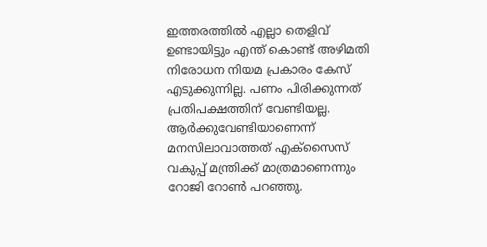ഇത്തരത്തില്‍ എല്ലാ തെളിവ് ഉണ്ടായിട്ടും എന്ത് കൊണ്ട് അഴിമതി നിരോധന നിയമ പ്രകാരം കേസ് എടുക്കുന്നില്ല. പണം പിരിക്കുന്നത് പ്രതിപക്ഷത്തിന് വേണ്ടിയല്ല. ആര്‍ക്കുവേണ്ടിയാണെന്ന് മനസിലാവാത്തത് എക്‌സൈസ് വകുപ്പ് മന്ത്രിക്ക് മാത്രമാണെന്നും റോജി റോണ്‍ പറഞ്ഞു.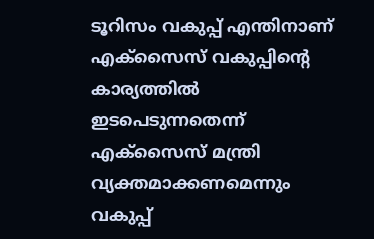ടൂറിസം വകുപ്പ് എന്തിനാണ് എക്‌സൈസ് വകുപ്പിന്റെ കാര്യത്തില്‍ ഇടപെടുന്നതെന്ന് എക്‌സൈസ് മന്ത്രി വ്യക്തമാക്കണമെന്നും വകുപ്പ്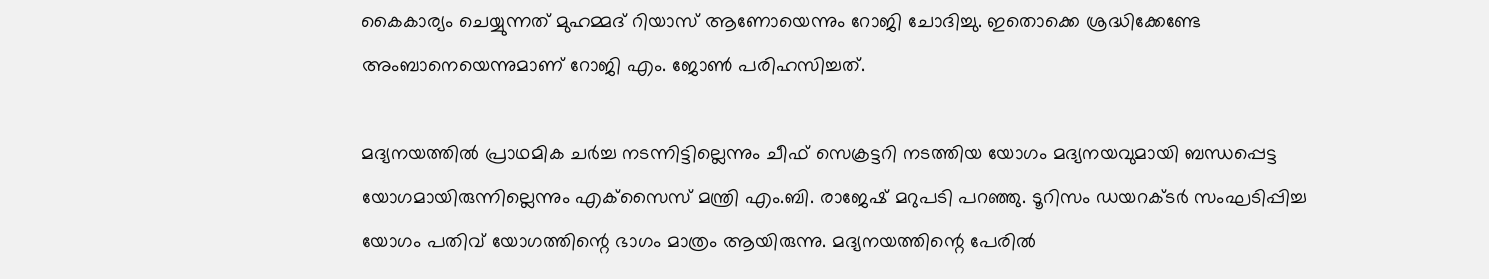കൈകാര്യം ചെയ്യുന്നത് മുഹമ്മദ് റിയാസ് ആണോയെന്നും റോജി ചോദിച്ചു. ഇതൊക്കെ ശ്രദ്ധിക്കേണ്ടേ അംബാനെയെന്നുമാണ് റോജി എം. ജോണ്‍ പരിഹസിച്ചത്.

മദ്യനയത്തില്‍ പ്രാഥമിക ചര്‍ച്ച നടന്നിട്ടില്ലെന്നും ചീഫ് സെക്രട്ടറി നടത്തിയ യോഗം മദ്യനയവുമായി ബന്ധപ്പെട്ട യോഗമായിരുന്നില്ലെന്നും എക്‌സൈസ് മന്ത്രി എം.ബി. രാജേഷ് മറുപടി പറഞ്ഞു. ടൂറിസം ഡയറക്ടര്‍ സംഘടിപ്പിച്ച യോഗം പതിവ് യോഗത്തിന്റെ ഭാഗം മാത്രം ആയിരുന്നു. മദ്യനയത്തിന്റെ പേരില്‍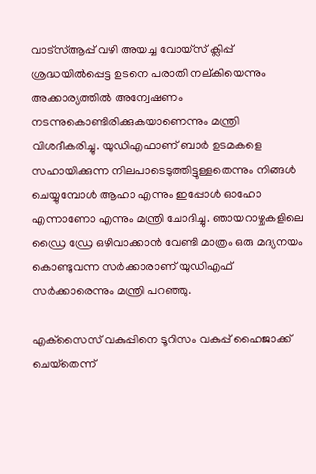വാട്‌സ്ആപ്പ് വഴി അയച്ച വോയ്‌സ് ക്ലിപ്പ് ശ്രദ്ധയില്‍പ്പെട്ട ഉടനെ പരാതി നല്കിയെന്നും അക്കാര്യത്തില്‍ അന്വേഷണം നടന്നുകൊണ്ടിരിക്കുകയാണെന്നും മന്ത്രി വിശദീകരിച്ചു. യുഡിഎഫാണ് ബാര്‍ ഉടമകളെ സഹായിക്കുന്ന നിലപാടെടുത്തിട്ടുള്ളതെന്നും നിങ്ങള്‍ ചെയ്യുമ്പോള്‍ ആഹാ എന്നും ഇപ്പോള്‍ ഓഹോ എന്നാണോ എന്നും മന്ത്രി ചോദിച്ചു. ഞായറാഴ്ചകളിലെ ഡ്രൈ ഡ്രേ ഒഴിവാക്കാന്‍ വേണ്ടി മാത്രം ഒരു മദ്യനയം കൊണ്ടുവന്ന സര്‍ക്കാരാണ് യുഡിഎഫ് സര്‍ക്കാരെന്നും മന്ത്രി പറഞ്ഞു.

എക്‌സൈസ് വകുപ്പിനെ ടൂറിസം വകുപ്പ് ഹൈജാക്ക് ചെയ്‌തെന്ന്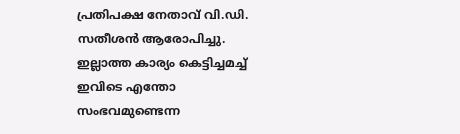പ്രതിപക്ഷ നേതാവ് വി.ഡി. സതീശന്‍ ആരോപിച്ചു. ഇല്ലാത്ത കാര്യം കെട്ടിച്ചമച്ച് ഇവിടെ എന്തോ സംഭവമുണ്ടെന്ന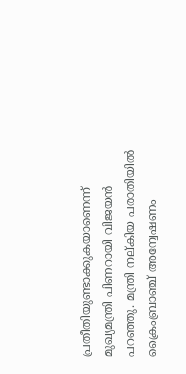പ്രതീതിയുണ്ടാക്കുകയാണെന്ന് മുഖ്യമന്ത്രി പിണറായി വിജയന്‍ പറഞ്ഞു. മന്ത്രി നല്കിയ പരാതിയില്‍ ക്രൈംബ്രാഞ്ച് അന്വേഷണം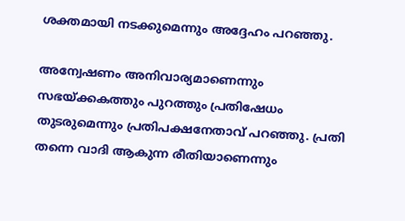ശക്തമായി നടക്കുമെന്നും അദ്ദേഹം പറഞ്ഞു.

അന്വേഷണം അനിവാര്യമാണെന്നും സഭയ്‌ക്കകത്തും പുറത്തും പ്രതിഷേധം തുടരുമെന്നും പ്രതിപക്ഷനേതാവ് പറഞ്ഞു. പ്രതി തന്നെ വാദി ആകുന്ന രീതിയാണെന്നും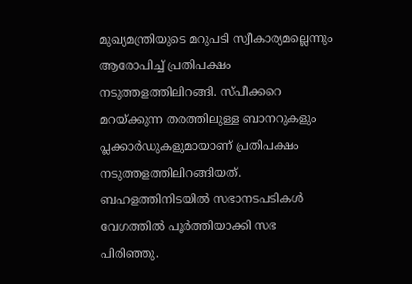മുഖ്യമന്ത്രിയുടെ മറുപടി സ്വീകാര്യമല്ലെന്നും ആരോപിച്ച് പ്രതിപക്ഷം നടുത്തളത്തിലിറങ്ങി. സ്പീക്കറെ മറയ്‌ക്കുന്ന തരത്തിലുള്ള ബാനറുകളും പ്ലക്കാര്‍ഡുകളുമായാണ് പ്രതിപക്ഷം നടുത്തളത്തിലിറങ്ങിയത്. ബഹളത്തിനിടയില്‍ സഭാനടപടികള്‍ വേഗത്തില്‍ പൂര്‍ത്തിയാക്കി സഭ പിരിഞ്ഞു.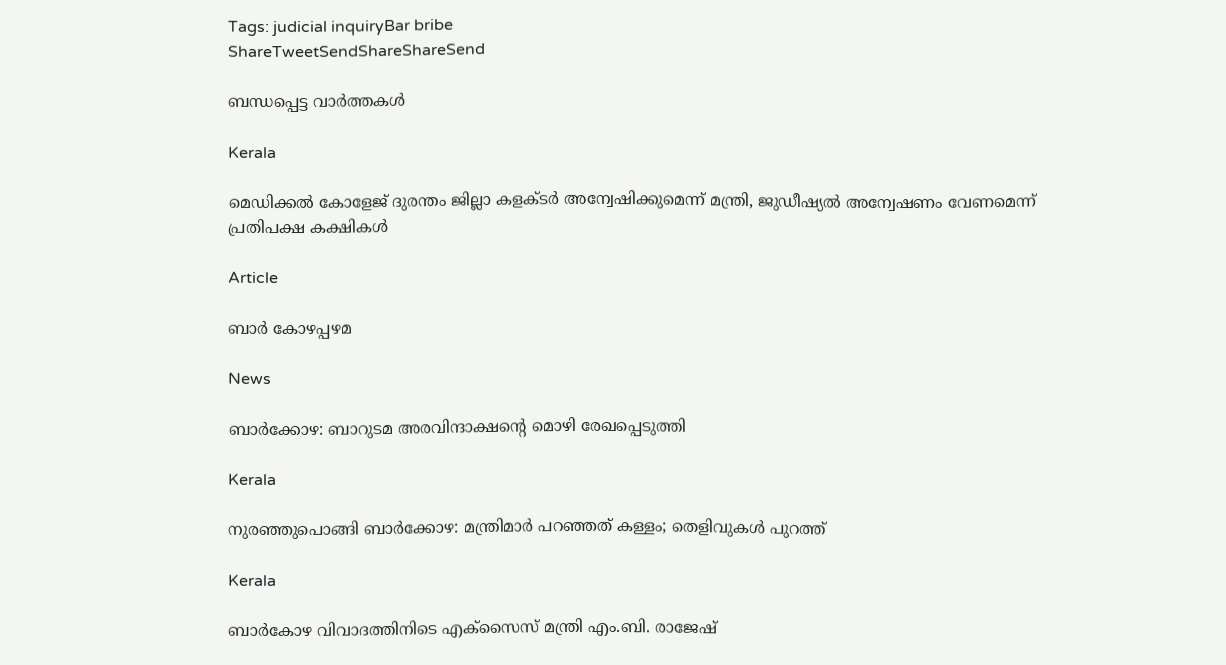Tags: judicial inquiryBar bribe
ShareTweetSendShareShareSend

ബന്ധപ്പെട്ട വാര്‍ത്തകള്‍

Kerala

മെഡിക്കല്‍ കോളേജ് ദുരന്തം ജില്ലാ കളക്ടര്‍ അന്വേഷിക്കുമെന്ന് മന്ത്രി, ജുഡീഷ്യല്‍ അന്വേഷണം വേണമെന്ന് പ്രതിപക്ഷ കക്ഷികള്‍

Article

ബാര്‍ കോഴപ്പഴമ

News

ബാര്‍ക്കോഴ: ബാറുടമ അരവിന്ദാക്ഷന്റെ മൊഴി രേഖപ്പെടുത്തി

Kerala

നുരഞ്ഞുപൊങ്ങി ബാര്‍ക്കോഴ: മന്ത്രിമാര്‍ പറഞ്ഞത് കള്ളം; തെളിവുകള്‍ പുറത്ത്

Kerala

ബാര്‍കോഴ വിവാദത്തിനിടെ എക്സൈസ് മന്ത്രി എം.ബി. രാജേഷ്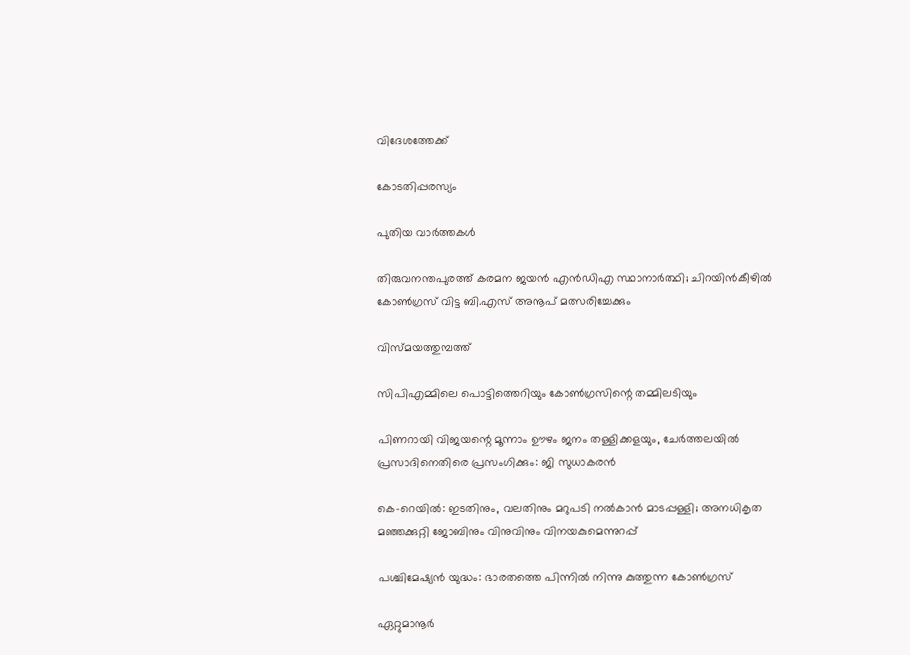വിദേശത്തേക്ക്

കോടതിപ്പരസ്യം

പുതിയ വാര്‍ത്തകള്‍

തിരുവനന്തപുരത്ത് കരമന ജയൻ എൻഡിഎ സ്ഥാനാർത്ഥി; ചിറയിൻകീഴിൽ കോൺഗ്രസ് വിട്ട ബി.എസ് അനൂപ് മത്സരിച്ചേക്കും

വിസ്മയത്തുമ്പത്ത്

സിപിഎമ്മിലെ പൊട്ടിത്തെറിയും കോണ്‍ഗ്രസിന്റെ തമ്മിലടിയും

പിണറായി വിജയന്റെ മൂന്നാം ഊഴം ജനം തള്ളിക്കളയും, ചേർത്തലയിൽ പ്രസാദിനെതിരെ പ്രസംഗിക്കും: ജി സുധാകരൻ

കെ-റെയില്‍: ഇടതിനും, വലതിനും മറുപടി നല്‍കാന്‍ മാടപ്പള്ളി; അനധികൃത മഞ്ഞക്കുറ്റി ജോബിനും വിനുവിനും വിനയകുമെന്നുറപ്പ്

പശ്ചിമേഷ്യന്‍ യുദ്ധം: ഭാരതത്തെ പിന്നില്‍ നിന്നു കുത്തുന്ന കോണ്‍ഗ്രസ്

ഏറ്റുമാനൂര്‍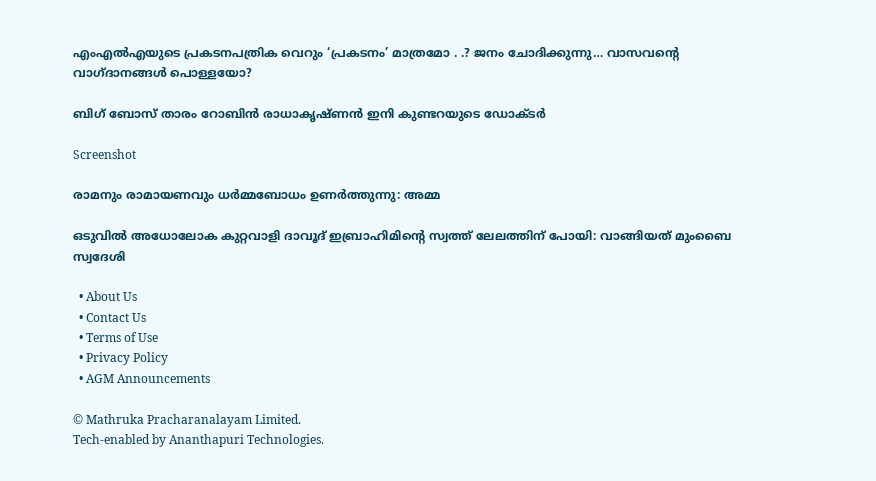എംഎല്‍എയുടെ പ്രകടനപത്രിക വെറും ‘പ്രകടനം’ മാത്രമോ . .? ജനം ചോദിക്കുന്നു… വാസവന്റെ വാഗ്ദാനങ്ങള്‍ പൊള്ളയോ?

ബിഗ് ബോസ് താരം റോബിന്‍ രാധാകൃഷ്ണൻ ഇനി കുണ്ടറയുടെ ഡോക്ടര്‍

Screenshot

രാമനും രാമായണവും ധർമ്മബോധം ഉണർത്തുന്നു: അമ്മ

ഒടുവിൽ അധോലോക കുറ്റവാളി ദാവൂദ് ഇബ്രാഹിമിന്റെ സ്വത്ത് ലേലത്തിന് പോയി: വാങ്ങിയത് മുംബൈ സ്വദേശി

  • About Us
  • Contact Us
  • Terms of Use
  • Privacy Policy
  • AGM Announcements

© Mathruka Pracharanalayam Limited.
Tech-enabled by Ananthapuri Technologies.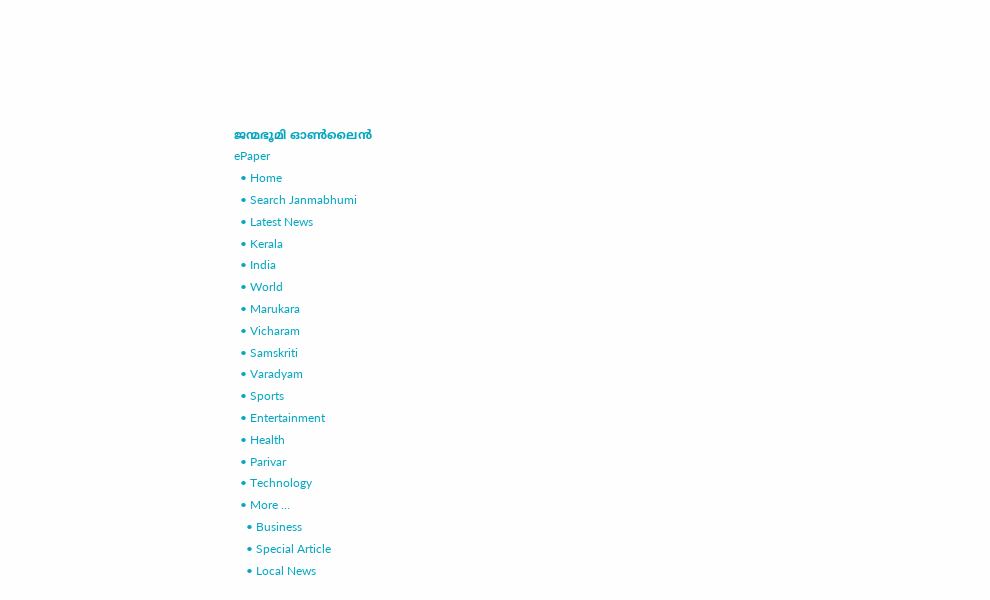ജന്മഭൂമി ഓണ്‍ലൈന്‍
ePaper
  • Home
  • Search Janmabhumi
  • Latest News
  • Kerala
  • India
  • World
  • Marukara
  • Vicharam
  • Samskriti
  • Varadyam
  • Sports
  • Entertainment
  • Health
  • Parivar
  • Technology
  • More …
    • Business
    • Special Article
    • Local News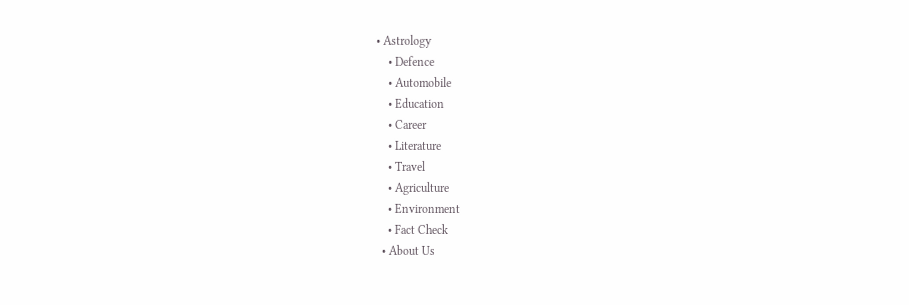• Astrology
    • Defence
    • Automobile
    • Education
    • Career
    • Literature
    • Travel
    • Agriculture
    • Environment
    • Fact Check
  • About Us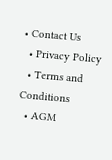• Contact Us
  • Privacy Policy
  • Terms and Conditions
  • AGM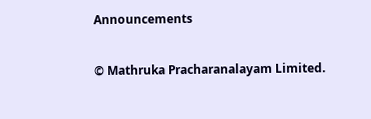Announcements

© Mathruka Pracharanalayam Limited.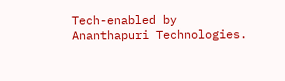Tech-enabled by Ananthapuri Technologies.